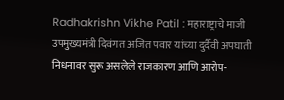Radhakrishn Vikhe Patil : महाराष्ट्राचे माजी उपमुख्यमंत्री दिवंगत अजित पवार यांच्या दुर्दैवी अपघाती निधनावर सुरू असलेले राजकारण आणि आरोप-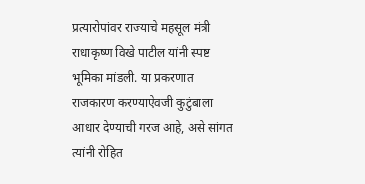प्रत्यारोपांवर राज्याचे महसूल मंत्री राधाकृष्ण विखे पाटील यांनी स्पष्ट भूमिका मांडली. या प्रकरणात राजकारण करण्याऐवजी कुटुंबाला आधार देण्याची गरज आहे, असे सांगत त्यांनी रोहित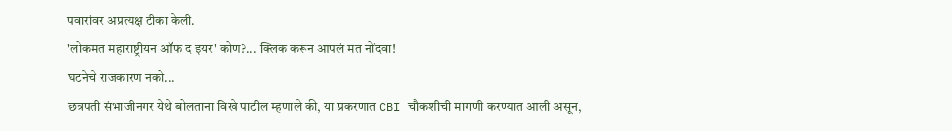पवारांवर अप्रत्यक्ष टीका केली.
'लोकमत महाराष्ट्रीयन ऑफ द इयर' कोण?... क्लिक करून आपलं मत नोंदवा!
घटनेचे राजकारण नको...
छत्रपती संभाजीनगर येथे बोलताना विखे पाटील म्हणाले की, या प्रकरणात CBI चौकशीची मागणी करण्यात आली असून,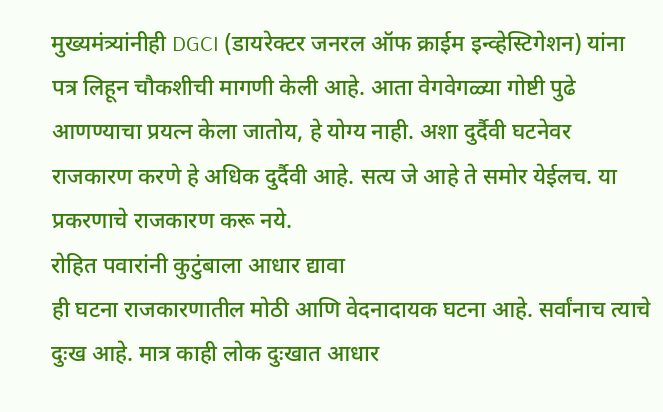मुख्यमंत्र्यांनीही DGCI (डायरेक्टर जनरल ऑफ क्राईम इन्व्हेस्टिगेशन) यांना पत्र लिहून चौकशीची मागणी केली आहे. आता वेगवेगळ्या गोष्टी पुढे आणण्याचा प्रयत्न केला जातोय, हे योग्य नाही. अशा दुर्दैवी घटनेवर राजकारण करणे हे अधिक दुर्दैवी आहे. सत्य जे आहे ते समोर येईलच. या प्रकरणाचे राजकारण करू नये.
रोहित पवारांनी कुटुंबाला आधार द्यावा
ही घटना राजकारणातील मोठी आणि वेदनादायक घटना आहे. सर्वांनाच त्याचे दुःख आहे. मात्र काही लोक दुःखात आधार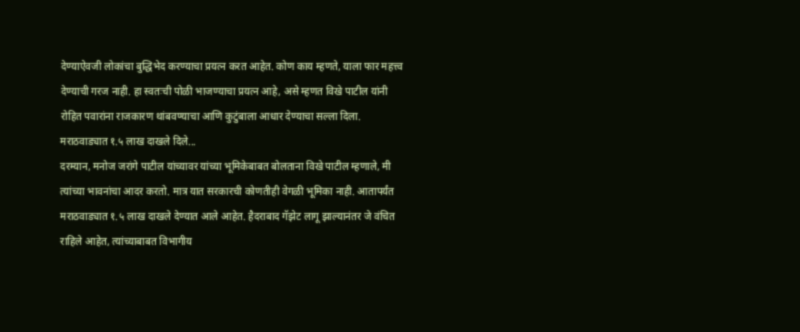देण्याऐवजी लोकांचा बुद्धिभेद करण्याचा प्रयत्न करत आहेत. कोण काय म्हणते, याला फार महत्त्व देण्याची गरज नाही. हा स्वतःची पोळी भाजण्याचा प्रयत्न आहे, असे म्हणत विखे पाटील यांनी रोहित पवारांना राजकारण थांबवण्याचा आणि कुटुंबाला आधार देण्याचा सल्ला दिला.
मराठवाड्यात १.५ लाख दाखले दिले...
दरम्यान, मनोज जरांगे पाटील यांच्यावर यांच्या भूमिकेबाबत बोलताना विखे पाटील म्हणाले, मी त्यांच्या भावनांचा आदर करतो. मात्र यात सरकारची कोणतीही वेगळी भूमिका नाही. आतापर्यंत मराठवाड्यात १.५ लाख दाखले देण्यात आले आहेत. हैदराबाद गॅझेट लागू झाल्यानंतर जे वंचित राहिले आहेत, त्यांच्याबाबत विभागीय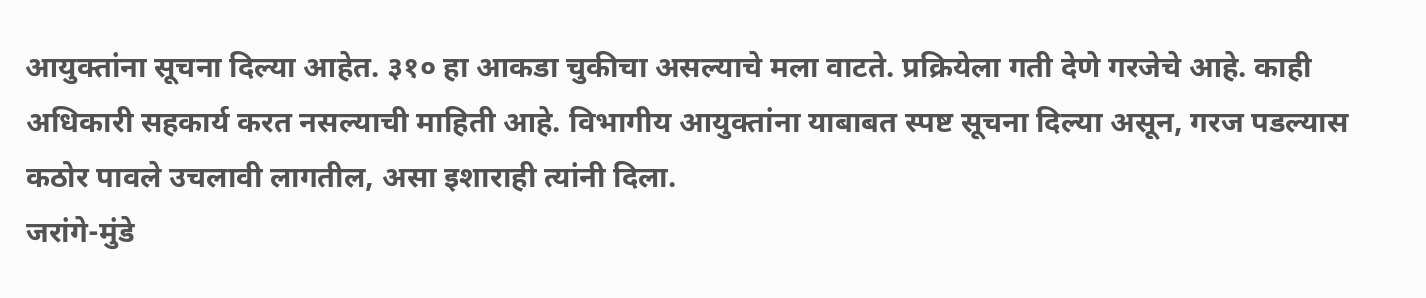आयुक्तांना सूचना दिल्या आहेत. ३१० हा आकडा चुकीचा असल्याचे मला वाटते. प्रक्रियेला गती देणे गरजेचे आहे. काही अधिकारी सहकार्य करत नसल्याची माहिती आहे. विभागीय आयुक्तांना याबाबत स्पष्ट सूचना दिल्या असून, गरज पडल्यास कठोर पावले उचलावी लागतील, असा इशाराही त्यांनी दिला.
जरांगे-मुंडे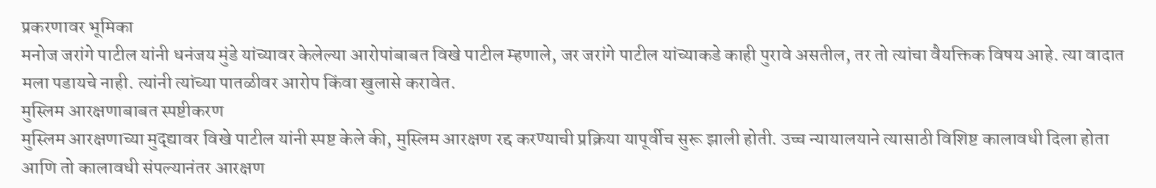प्रकरणावर भूमिका
मनोज जरांगे पाटील यांनी धनंजय मुंडे यांच्यावर केलेल्या आरोपांबाबत विखे पाटील म्हणाले, जर जरांगे पाटील यांच्याकडे काही पुरावे असतील, तर तो त्यांचा वैयक्तिक विषय आहे. त्या वादात मला पडायचे नाही. त्यांनी त्यांच्या पातळीवर आरोप किंवा खुलासे करावेत.
मुस्लिम आरक्षणाबाबत स्पष्टीकरण
मुस्लिम आरक्षणाच्या मुद्द्यावर विखे पाटील यांनी स्पष्ट केले की, मुस्लिम आरक्षण रद्द करण्याची प्रक्रिया यापूर्वीच सुरू झाली होती. उच्च न्यायालयाने त्यासाठी विशिष्ट कालावधी दिला होता आणि तो कालावधी संपल्यानंतर आरक्षण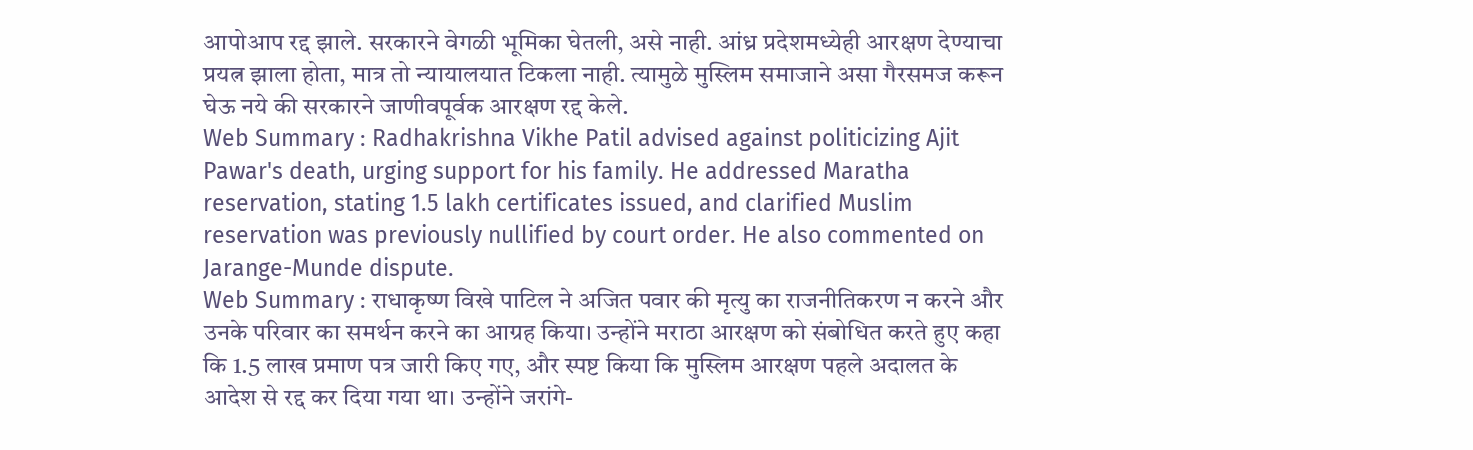आपोआप रद्द झाले. सरकारने वेगळी भूमिका घेतली, असे नाही. आंध्र प्रदेशमध्येही आरक्षण देण्याचा प्रयत्न झाला होता, मात्र तो न्यायालयात टिकला नाही. त्यामुळे मुस्लिम समाजाने असा गैरसमज करून घेऊ नये की सरकारने जाणीवपूर्वक आरक्षण रद्द केले.
Web Summary : Radhakrishna Vikhe Patil advised against politicizing Ajit Pawar's death, urging support for his family. He addressed Maratha reservation, stating 1.5 lakh certificates issued, and clarified Muslim reservation was previously nullified by court order. He also commented on Jarange-Munde dispute.
Web Summary : राधाकृष्ण विखे पाटिल ने अजित पवार की मृत्यु का राजनीतिकरण न करने और उनके परिवार का समर्थन करने का आग्रह किया। उन्होंने मराठा आरक्षण को संबोधित करते हुए कहा कि 1.5 लाख प्रमाण पत्र जारी किए गए, और स्पष्ट किया कि मुस्लिम आरक्षण पहले अदालत के आदेश से रद्द कर दिया गया था। उन्होंने जरांगे-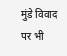मुंडे विवाद पर भी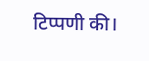टिप्पणी की।